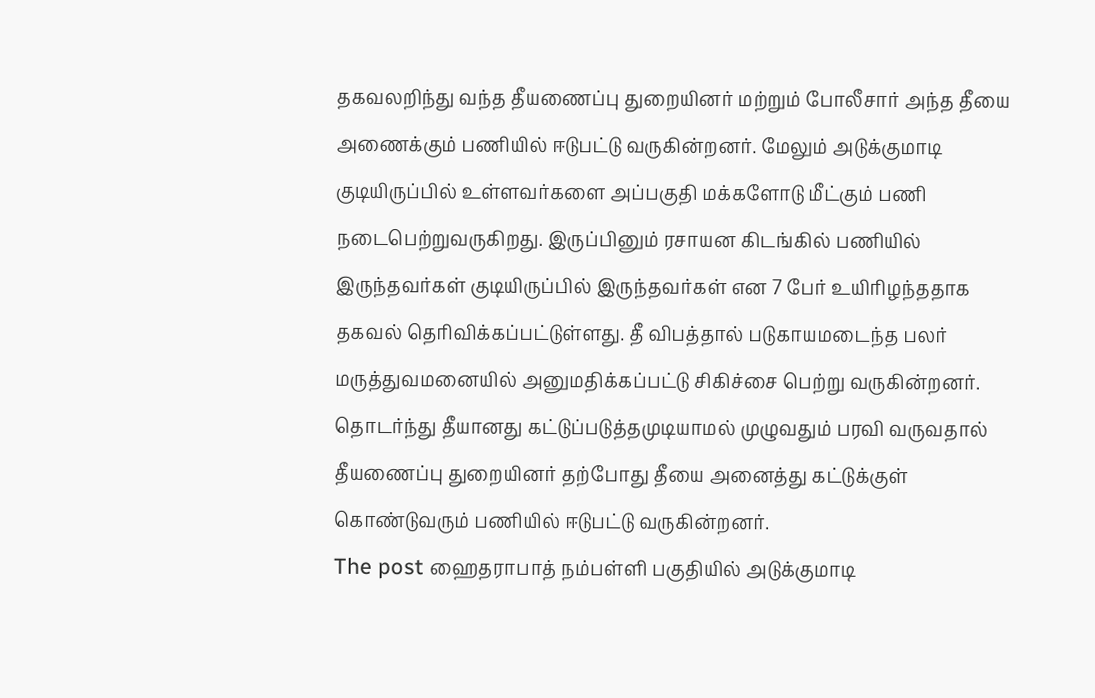தகவலறிந்து வந்த தீயணைப்பு துறையினர் மற்றும் போலீசார் அந்த தீயை அணைக்கும் பணியில் ஈடுபட்டு வருகின்றனர். மேலும் அடுக்குமாடி குடியிருப்பில் உள்ளவர்களை அப்பகுதி மக்களோடு மீட்கும் பணி நடைபெற்றுவருகிறது. இருப்பினும் ரசாயன கிடங்கில் பணியில் இருந்தவர்கள் குடியிருப்பில் இருந்தவர்கள் என 7 பேர் உயிரிழந்ததாக தகவல் தெரிவிக்கப்பட்டுள்ளது. தீ விபத்தால் படுகாயமடைந்த பலர் மருத்துவமனையில் அனுமதிக்கப்பட்டு சிகிச்சை பெற்று வருகின்றனர். தொடர்ந்து தீயானது கட்டுப்படுத்தமுடியாமல் முழுவதும் பரவி வருவதால் தீயணைப்பு துறையினர் தற்போது தீயை அனைத்து கட்டுக்குள் கொண்டுவரும் பணியில் ஈடுபட்டு வருகின்றனர்.
The post ஹைதராபாத் நம்பள்ளி பகுதியில் அடுக்குமாடி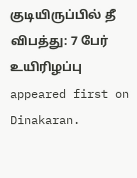குடியிருப்பில் தீ விபத்து: 7 பேர் உயிரிழப்பு appeared first on Dinakaran.